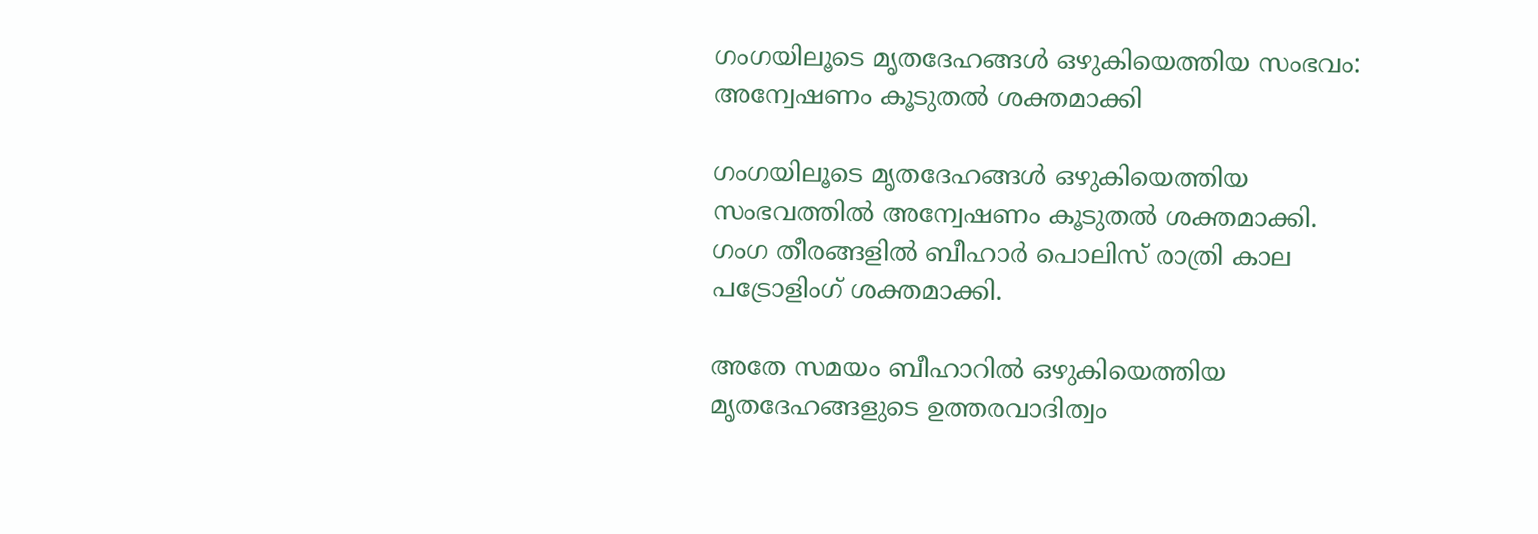ഗംഗയിലൂടെ മൃതദേഹങ്ങള്‍ ഒഴുകിയെത്തിയ സംഭവം: അന്വേഷണം കൂടുതല്‍ ശക്തമാക്കി

ഗംഗയിലൂടെ മൃതദേഹങ്ങള്‍ ഒഴുകിയെത്തിയ സംഭവത്തില്‍ അന്വേഷണം കൂടുതല്‍ ശക്തമാക്കി. ഗംഗ തീരങ്ങളില്‍ ബീഹാര്‍ പൊലിസ് രാത്രി കാല പട്രോളിംഗ് ശക്തമാക്കി.

അതേ സമയം ബീഹാറില്‍ ഒഴുകിയെത്തിയ മൃതദേഹങ്ങളുടെ ഉത്തരവാദിത്വം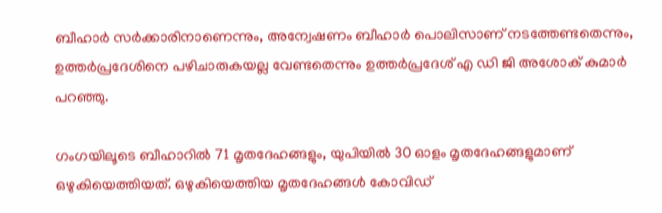ബീഹാര്‍ സര്‍ക്കാരിനാണെന്നും, അന്വേഷണം ബീഹാര്‍ പൊലിസാണ് നടത്തേണ്ടതെന്നും, ഉത്തര്‍പ്രദേശിനെ പഴിചാരുകയല്ല വേണ്ടതെന്നും ഉത്തര്‍പ്രദേശ് എ ഡി ജി അശോക് കുമാര്‍ പറഞ്ഞു.

ഗംഗയിലൂടെ ബീഹാറില്‍ 71 മൃതദേഹങ്ങളും, യുപിയില്‍ 30 ഓളം മൃതദേഹങ്ങളുമാണ് ഒഴുകിയെത്തിയത്. ഒഴുകിയെത്തിയ മൃതദേഹങ്ങള്‍ കോവിഡ്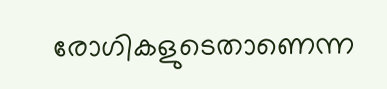രോഗികളുടെതാണെന്ന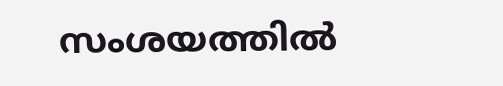സംശയത്തില്‍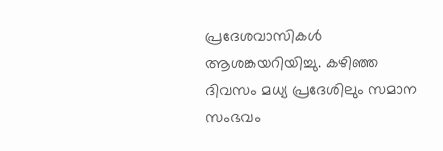പ്രദേശവാസികള്‍ ആശങ്കയറിയിച്ചു. കഴിഞ്ഞ ദിവസം മധ്യ പ്രദേശിലും സമാന സംഭവം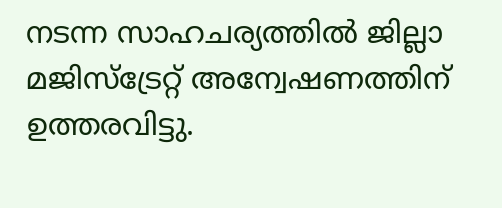നടന്ന സാഹചര്യത്തില്‍ ജില്ലാ മജിസ്ട്രേറ്റ് അന്വേഷണത്തിന് ഉത്തരവിട്ടു.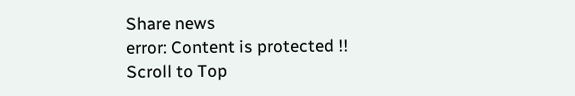Share news
error: Content is protected !!
Scroll to Top